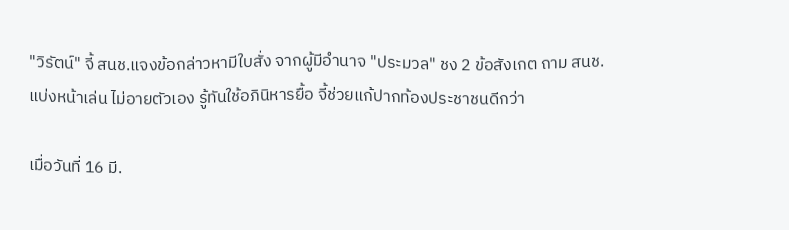"วิรัตน์" จี้ สนช.แจงข้อกล่าวหามีใบสั่ง จากผู้มีอำนาจ "ประมวล" ชง 2 ข้อสังเกต ถาม สนช.แบ่งหน้าเล่น ไม่อายตัวเอง รู้ทันใช้อภินิหารยื้อ จี้ช่วยแก้ปากท้องประชาชนดีกว่า

เมื่อวันที่ 16 มี.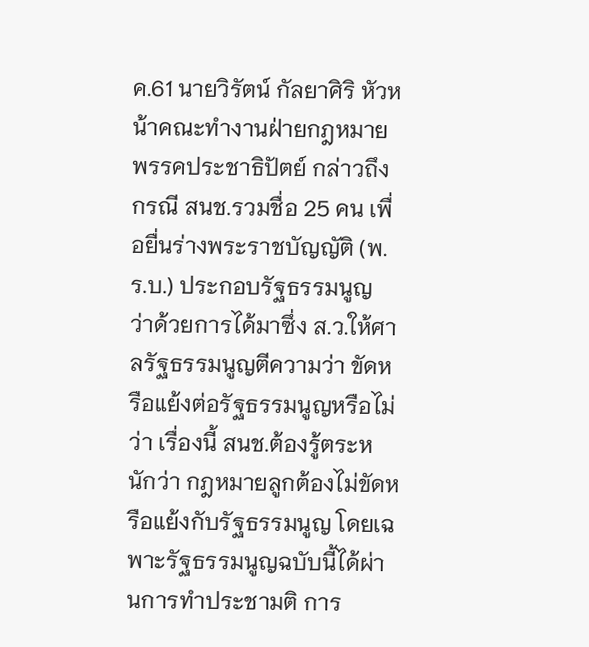ค.61 นายวิรัตน์ กัลยาศิริ หัวหน้าคณะทำงานฝ่ายกฎหมายพรรคประชาธิปัตย์ กล่าวถึงกรณี สนช.รวมชื่อ 25 คน เพื่อยื่นร่างพระราชบัญญัติ (พ.ร.บ.) ประกอบรัฐธรรมนูญ ว่าด้วยการได้มาซึ่ง ส.ว.ให้ศาลรัฐธรรมนูญตีความว่า ขัดหรือแย้งต่อรัฐธรรมนูญหรือไม่ว่า เรื่องนี้ สนช.ต้องรู้ตระหนักว่า กฎหมายลูกต้องไม่ขัดหรือแย้งกับรัฐธรรมนูญ โดยเฉพาะรัฐธรรมนูญฉบับนี้ได้ผ่านการทำประชามติ การ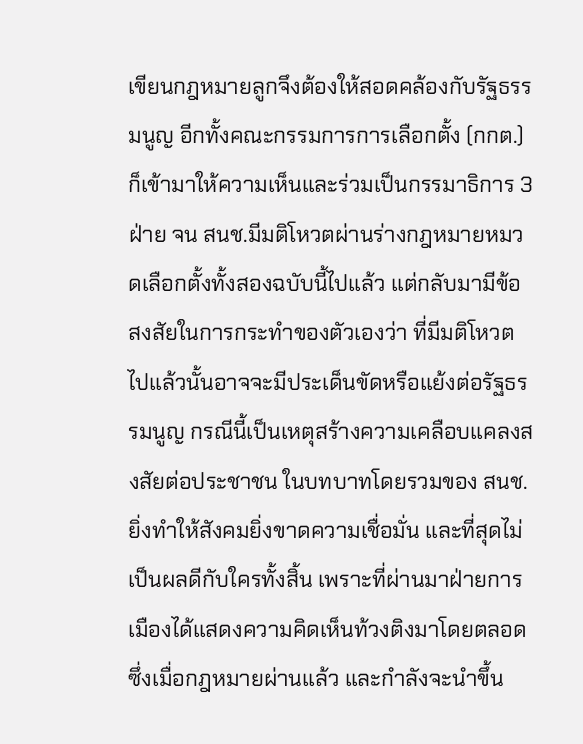เขียนกฎหมายลูกจึงต้องให้สอดคล้องกับรัฐธรรมนูญ อีกทั้งคณะกรรมการการเลือกตั้ง (กกต.) ก็เข้ามาให้ความเห็นและร่วมเป็นกรรมาธิการ 3 ฝ่าย จน สนช.มีมติโหวตผ่านร่างกฎหมายหมวดเลือกตั้งทั้งสองฉบับนี้ไปแล้ว แต่กลับมามีข้อสงสัยในการกระทำของตัวเองว่า ที่มีมติโหวตไปแล้วนั้นอาจจะมีประเด็นขัดหรือแย้งต่อรัฐธรรมนูญ กรณีนี้เป็นเหตุสร้างความเคลือบแคลงสงสัยต่อประชาชน ในบทบาทโดยรวมของ สนช.ยิ่งทำให้สังคมยิ่งขาดความเชื่อมั่น และที่สุดไม่เป็นผลดีกับใครทั้งสิ้น เพราะที่ผ่านมาฝ่ายการเมืองได้แสดงความคิดเห็นท้วงติงมาโดยตลอด ซึ่งเมื่อกฎหมายผ่านแล้ว และกำลังจะนำขึ้น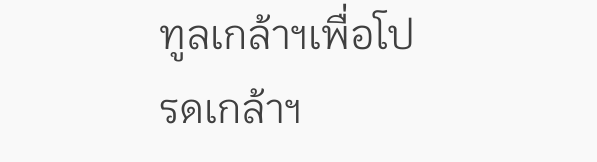ทูลเกล้าฯเพื่อโปรดเกล้าฯ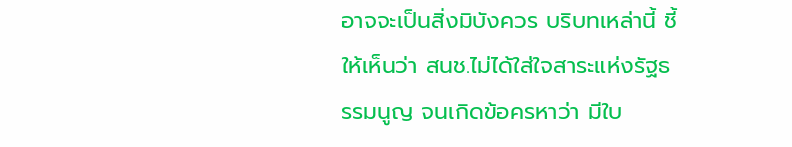อาจจะเป็นสิ่งมิบังควร บริบทเหล่านี้ ชี้ให้เห็นว่า สนช.ไม่ได้ใส่ใจสาระแห่งรัฐธรรมนูญ จนเกิดข้อครหาว่า มีใบ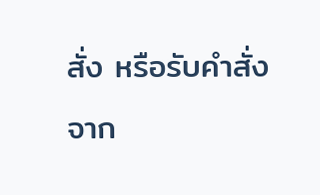สั่ง หรือรับคำสั่งจาก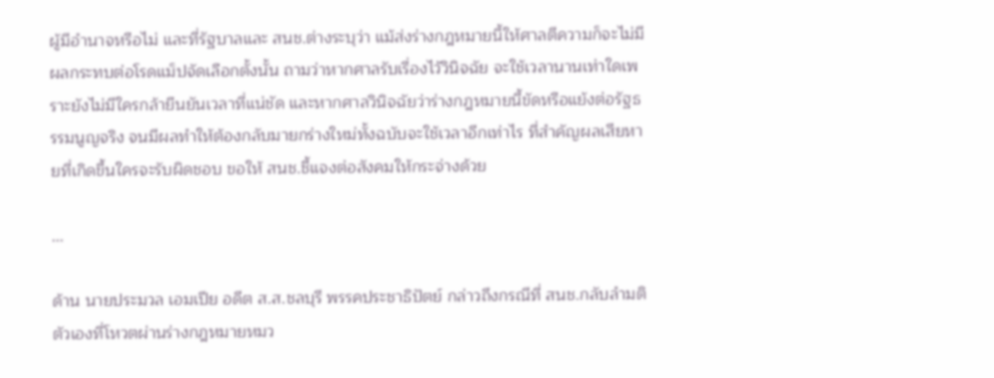ผู้มีอำนาจหรือไม่ และที่รัฐบาลและ สนช.ต่างระบุว่า แม้ส่งร่างกฎหมายนี้ให้ศาลตีความก็จะไม่มีผลกระทบต่อโรดแม็ปจัดเลือกตั้งนั้น ถามว่าหากศาลรับเรื่องไว้วินิจฉัย จะใช้เวลานานเท่าใดเพราะยังไม่มีใครกล้ายืนยันเวลาที่แน่ชัด และหากศาลวินิจฉัยว่าร่างกฎหมายนี้ขัดหรือแย้งต่อรัฐธรรมนูญจริง จนมีผลทำให้ต้องกลับมายกร่างใหม่ทั้งฉบับจะใช้เวลาอีกเท่าไร ที่สำคัญผลเสียหายที่เกิดขึ้นใครจะรับผิดชอบ ขอให้ สนช.ชี้แจงต่อสังคมให้กระจ่างด้วย

...

ด้าน นายประมวล เอมเปีย อดีต ส.ส.ชลบุรี พรรคประชาธิปัตย์ กล่าวถึงกรณีที่ สนช.กลับลำมติตัวเองที่โหวตผ่านร่างกฎหมายหมว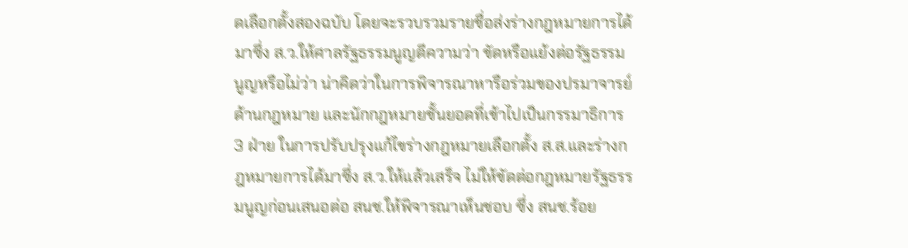ดเลือกตั้งสองฉบับ โดยจะรวบรวมรายชื่อส่งร่างกฎหมายการได้มาซึ่ง ส.ว.ให้ศาลรัฐธรรมนูญตีความว่า ขัดหรือแย้งต่อรัฐธรรมนูญหรือไม่ว่า น่าคิดว่าในการพิจารณาหารือร่วมของปรมาจารย์ด้านกฎหมาย และนักกฎหมายชั้นยอดที่เข้าไปเป็นกรรมาธิการ 3 ฝ่าย ในการปรับปรุงแก้ไขร่างกฎหมายเลือกตั้ง ส.ส.และร่างกฎหมายการได้มาซึ่ง ส.ว.ให้แล้วเสร็จ ไม่ให้ขัดต่อกฎหมายรัฐธรรมนูญก่อนเสนอต่อ สนช.ให้พิจารณาเห็นชอบ ซึ่ง สนช.ร้อย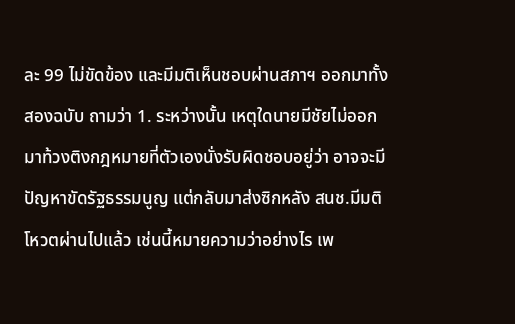ละ 99 ไม่ขัดข้อง และมีมติเห็นชอบผ่านสภาฯ ออกมาทั้งสองฉบับ ถามว่า 1. ระหว่างนั้น เหตุใดนายมีชัยไม่ออกมาท้วงติงกฎหมายที่ตัวเองนั่งรับผิดชอบอยู่ว่า อาจจะมีปัญหาขัดรัฐธรรมนูญ แต่กลับมาส่งซิกหลัง สนช.มีมติโหวตผ่านไปแล้ว เช่นนี้หมายความว่าอย่างไร เพ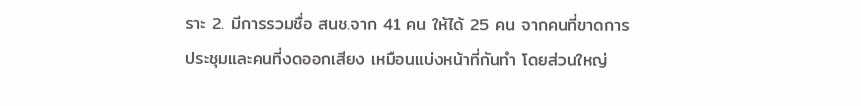ราะ 2. มีการรวมชื่อ สนช.จาก 41 คน ให้ได้ 25 คน จากคนที่ขาดการประชุมและคนที่งดออกเสียง เหมือนแบ่งหน้าที่กันทำ โดยส่วนใหญ่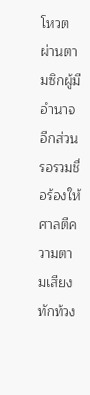โหวตผ่านตามซิกผู้มีอำนาจ อีกส่วนรอรวมชื่อร้องให้ศาลตีความตามเสียงทักท้วง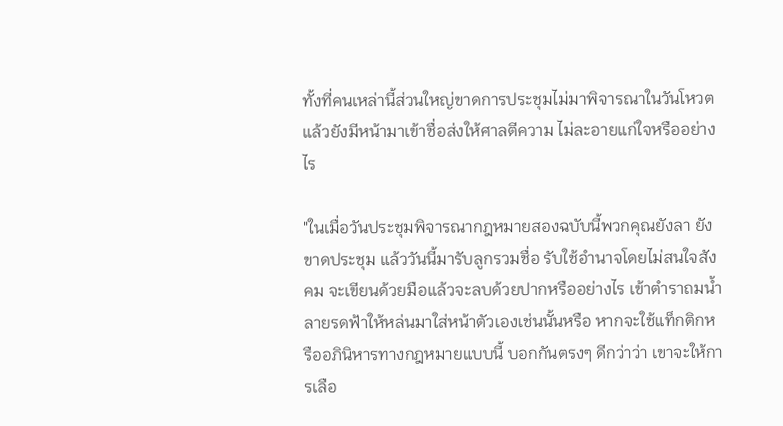ทั้งที่คนเหล่านี้ส่วนใหญ่ขาดการประชุมไม่มาพิจารณาในวันโหวต แล้วยังมีหน้ามาเข้าชื่อส่งให้ศาลตีความ ไม่ละอายแก่ใจหรืออย่างไร

"ในเมื่อวันประชุมพิจารณากฎหมายสองฉบับนี้พวกคุณยังลา ยังขาดประชุม แล้ววันนี้มารับลูกรวมชื่อ รับใช้อำนาจโดยไม่สนใจสังคม จะเขียนด้วยมือแล้วจะลบด้วยปากหรืออย่างไร เข้าตำราถมน้ำลายรดฟ้าให้หล่นมาใส่หน้าตัวเองเช่นนั้นหรือ หากจะใช้แท็กติกหรืออภินิหารทางกฎหมายแบบนี้ บอกกันตรงๆ ดีกว่าว่า เขาจะให้การเลือ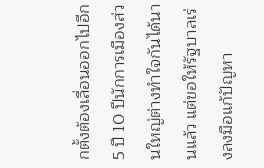กตั้งต้องเลื่อนออกไปอีก 5 ปี 10 ปีนักการเมืองส่วนใหญ่ต่างทำใจกันได้นานแล้ว แต่ขอให้รัฐบาลเร่งลงมือแก้ปัญหา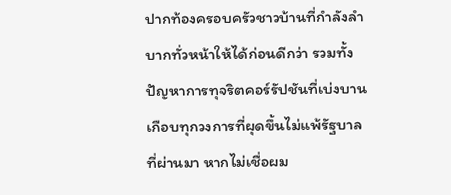ปากท้องครอบครัวชาวบ้านที่กำลังลำบากทั่วหน้าให้ได้ก่อนดีกว่า รวมทั้งปัญหาการทุจริตคอร์รัปชันที่เบ่งบานเกือบทุกวงการที่ผุดขึ้นไม่แพ้รัฐบาลที่ผ่านมา หากไม่เชื่อผม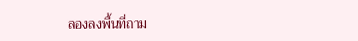ลองลงพื้นที่ถาม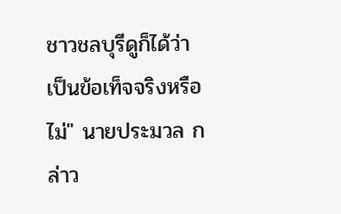ชาวชลบุรีดูก็ได้ว่า เป็นข้อเท็จจริงหรือไม่" นายประมวล กล่าว